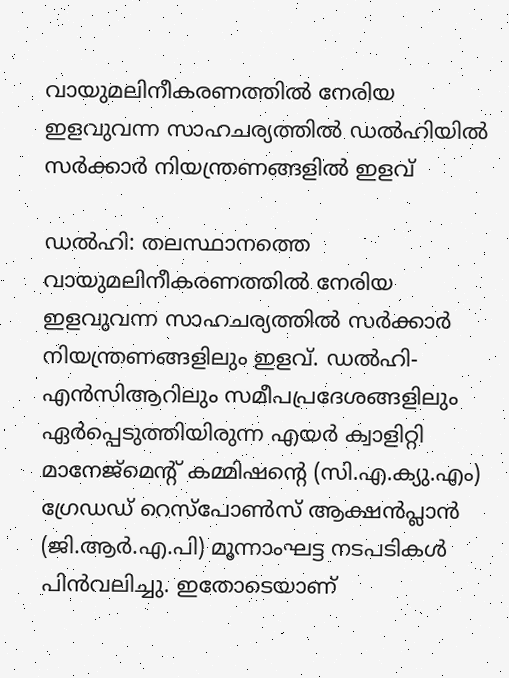വായുമലിനീകരണത്തിൽ നേരിയ ഇളവുവന്ന സാഹചര്യത്തിൽ ഡൽഹിയിൽ സർക്കാർ നിയന്ത്രണങ്ങളിൽ ഇളവ്

ഡൽഹി: തലസ്ഥാനത്തെ വായുമലിനീകരണത്തിൽ നേരിയ ഇളവുവന്ന സാഹചര്യത്തിൽ സർക്കാർ നിയന്ത്രണങ്ങളിലും ഇളവ്. ഡൽഹി-എൻസിആറിലും സമീപപ്രദേശങ്ങളിലും ഏർപ്പെടുത്തിയിരുന്ന എയർ ക്വാളിറ്റി മാനേജ്മെന്റ് കമ്മിഷന്റെ (സി.എ.ക്യു.എം) ഗ്രേഡഡ് റെസ്പോൺസ് ആക്ഷൻപ്ലാൻ (ജി.ആർ.എ.പി) മൂന്നാംഘട്ട നടപടികൾ പിൻവലിച്ചു. ഇതോടെയാണ്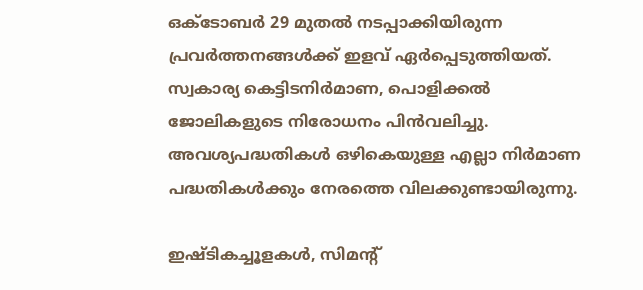ഒക്ടോബർ 29 മുതൽ നടപ്പാക്കിയിരുന്ന പ്രവര്‍ത്തനങ്ങള്‍ക്ക്‌ ഇളവ് ഏർപ്പെടുത്തിയത്. സ്വകാര്യ കെട്ടിടനിർമാണ, പൊളിക്കൽ ജോലികളുടെ നിരോധനം പിൻവലിച്ചു. അവശ്യപദ്ധതികൾ ഒഴികെയുള്ള എല്ലാ നിർമാണ പദ്ധതികൾക്കും നേരത്തെ വിലക്കുണ്ടായിരുന്നു.

ഇഷ്ടികച്ചൂളകൾ, സിമന്റ്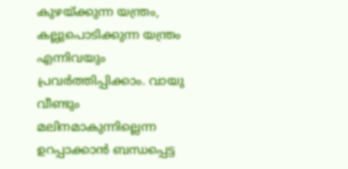കുഴയ്ക്കുന്ന യന്ത്രം, കല്ലുപൊടിക്കുന്ന യന്ത്രം എന്നിവയും പ്രവർത്തിപ്പിക്കാം. വായു വീണ്ടും മലിനമാകുന്നില്ലെന്ന ഉറപ്പാക്കാൻ ബന്ധപ്പെട്ട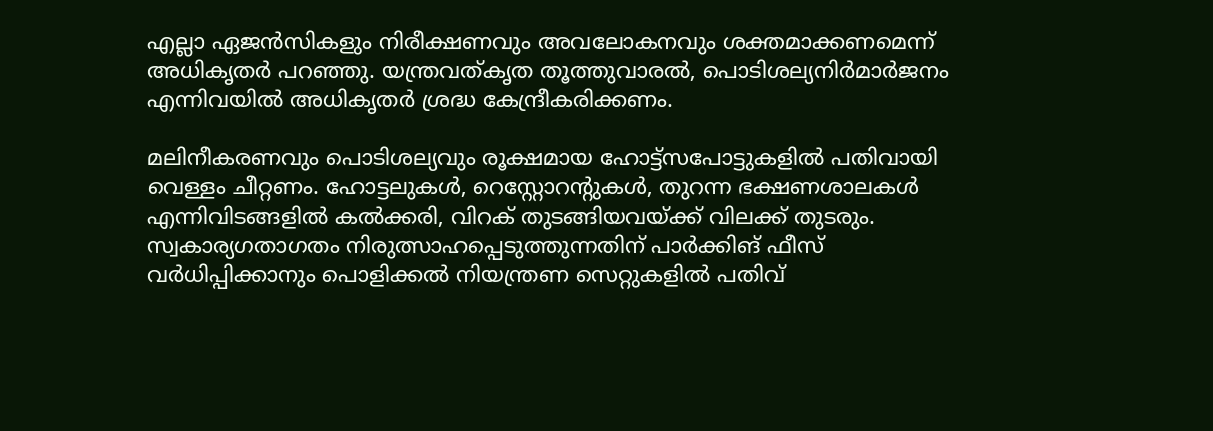എല്ലാ ഏജൻസികളും നിരീക്ഷണവും അവലോകനവും ശക്തമാക്കണമെന്ന് അധികൃതർ പറഞ്ഞു. യന്ത്രവത്കൃത തൂത്തുവാരൽ, പൊടിശല്യനിർമാർജനം എന്നിവയിൽ അധികൃതർ ശ്രദ്ധ കേന്ദ്രീകരിക്കണം.

മലിനീകരണവും പൊടിശല്യവും രൂക്ഷമായ ഹോട്ട്സപോട്ടുകളിൽ പതിവായി വെള്ളം ചീറ്റണം. ഹോട്ടലുകൾ, റെസ്റ്റോറന്റുകൾ, തുറന്ന ഭക്ഷണശാലകൾ എന്നിവിടങ്ങളിൽ കൽക്കരി, വിറക് തുടങ്ങിയവയ്ക്ക് വിലക്ക് തുടരും. സ്വകാര്യഗതാഗതം നിരുത്സാഹപ്പെടുത്തുന്നതിന് പാർക്കിങ് ഫീസ് വർധിപ്പിക്കാനും പൊളിക്കൽ നിയന്ത്രണ സെറ്റുകളിൽ പതിവ്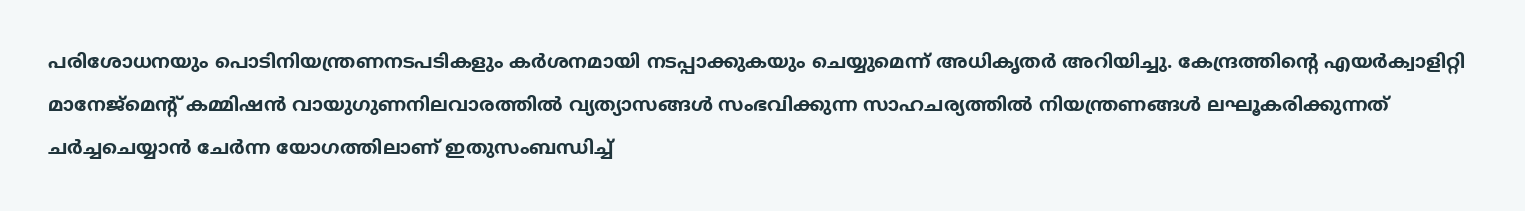പരിശോധനയും പൊടിനിയന്ത്രണനടപടികളും കർശനമായി നടപ്പാക്കുകയും ചെയ്യുമെന്ന് അധികൃതർ അറിയിച്ചു. കേന്ദ്രത്തിന്റെ എയർക്വാളിറ്റി മാനേജ്‌മെന്റ് കമ്മിഷൻ വായുഗുണനിലവാരത്തിൽ വ്യത്യാസങ്ങൾ സംഭവിക്കുന്ന സാഹചര്യത്തിൽ നിയന്ത്രണങ്ങൾ ലഘൂകരിക്കുന്നത് ചർച്ചചെയ്യാൻ ചേർന്ന യോഗത്തിലാണ് ഇതുസംബന്ധിച്ച്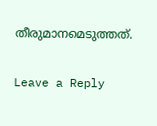തീരുമാനമെടുത്തത്.

Leave a Reply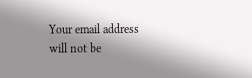Your email address will not be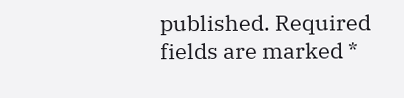published. Required fields are marked *